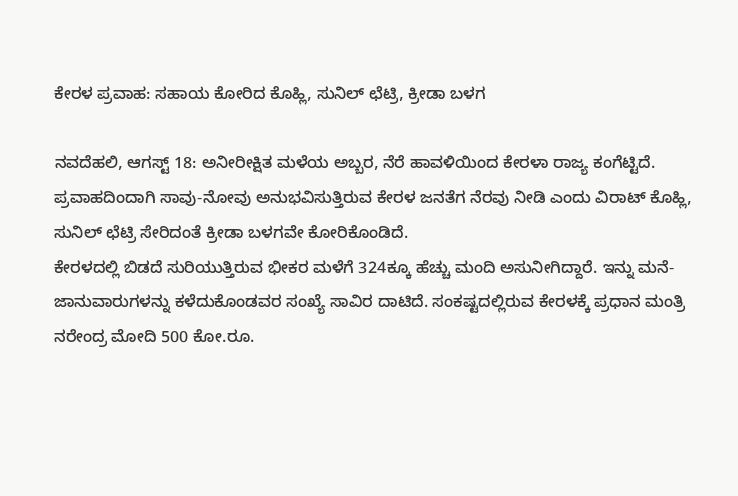ಕೇರಳ ಪ್ರವಾಹ: ಸಹಾಯ ಕೋರಿದ ಕೊಹ್ಲಿ, ಸುನಿಲ್ ಛೆಟ್ರಿ, ಕ್ರೀಡಾ ಬಳಗ

ನವದೆಹಲಿ, ಆಗಸ್ಟ್ 18: ಅನೀರೀಕ್ಷಿತ ಮಳೆಯ ಅಬ್ಬರ, ನೆರೆ ಹಾವಳಿಯಿಂದ ಕೇರಳಾ ರಾಜ್ಯ ಕಂಗೆಟ್ಟಿದೆ. ಪ್ರವಾಹದಿಂದಾಗಿ ಸಾವು-ನೋವು ಅನುಭವಿಸುತ್ತಿರುವ ಕೇರಳ ಜನತೆಗ ನೆರವು ನೀಡಿ ಎಂದು ವಿರಾಟ್ ಕೊಹ್ಲಿ, ಸುನಿಲ್ ಛೆಟ್ರಿ ಸೇರಿದಂತೆ ಕ್ರೀಡಾ ಬಳಗವೇ ಕೋರಿಕೊಂಡಿದೆ.
ಕೇರಳದಲ್ಲಿ ಬಿಡದೆ ಸುರಿಯುತ್ತಿರುವ ಭೀಕರ ಮಳೆಗೆ 324ಕ್ಕೂ ಹೆಚ್ಚು ಮಂದಿ ಅಸುನೀಗಿದ್ದಾರೆ. ಇನ್ನು ಮನೆ-ಜಾನುವಾರುಗಳನ್ನು ಕಳೆದುಕೊಂಡವರ ಸಂಖ್ಯೆ ಸಾವಿರ ದಾಟಿದೆ. ಸಂಕಷ್ಟದಲ್ಲಿರುವ ಕೇರಳಕ್ಕೆ ಪ್ರಧಾನ ಮಂತ್ರಿ ನರೇಂದ್ರ ಮೋದಿ 500 ಕೋ.ರೂ.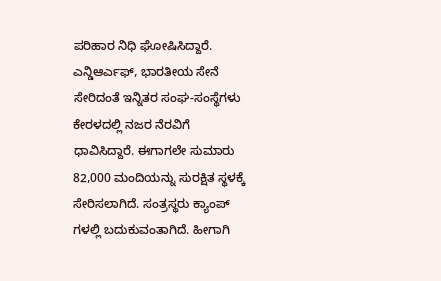ಪರಿಹಾರ ನಿಧಿ ಘೋಷಿಸಿದ್ದಾರೆ.
ಎನ್ಡಿಆರ್ಎಫ್, ಭಾರತೀಯ ಸೇನೆ ಸೇರಿದಂತೆ ಇನ್ನಿತರ ಸಂಘ-ಸಂಸ್ಥೆಗಳು ಕೇರಳದಲ್ಲಿ ನಜರ ನೆರವಿಗೆ ಧಾವಿಸಿದ್ದಾರೆ. ಈಗಾಗಲೇ ಸುಮಾರು 82,000 ಮಂದಿಯನ್ನು ಸುರಕ್ಷಿತ ಸ್ಥಳಕ್ಕೆ ಸೇರಿಸಲಾಗಿದೆ. ಸಂತ್ರಸ್ಥರು ಕ್ಯಾಂಪ್ ಗಳಲ್ಲಿ ಬದುಕುವಂತಾಗಿದೆ. ಹೀಗಾಗಿ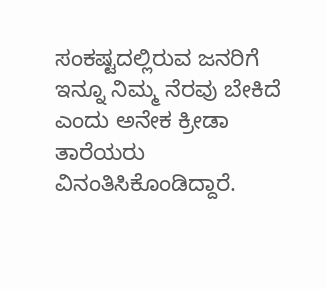ಸಂಕಷ್ಟದಲ್ಲಿರುವ ಜನರಿಗೆ ಇನ್ನೂ ನಿಮ್ಮ ನೆರವು ಬೇಕಿದೆ ಎಂದು ಅನೇಕ ಕ್ರೀಡಾ ತಾರೆಯರು ವಿನಂತಿಸಿಕೊಂಡಿದ್ದಾರೆ.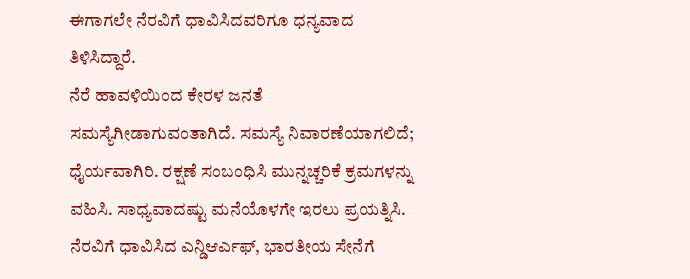ಈಗಾಗಲೇ ನೆರವಿಗೆ ಧಾವಿಸಿದವರಿಗೂ ಧನ್ಯವಾದ ತಿಳಿಸಿದ್ದಾರೆ.
ನೆರೆ ಹಾವಳಿಯಿಂದ ಕೇರಳ ಜನತೆ ಸಮಸ್ಯೆಗೀಡಾಗುವಂತಾಗಿದೆ. ಸಮಸ್ಯೆ ನಿವಾರಣೆಯಾಗಲಿದೆ; ಧೈರ್ಯವಾಗಿರಿ. ರಕ್ಷಣೆ ಸಂಬಂಧಿಸಿ ಮುನ್ನಚ್ಚರಿಕೆ ಕ್ರಮಗಳನ್ನು ವಹಿಸಿ. ಸಾಧ್ಯವಾದಷ್ಟು ಮನೆಯೊಳಗೇ ಇರಲು ಪ್ರಯತ್ನಿಸಿ. ನೆರವಿಗೆ ಧಾವಿಸಿದ ಎನ್ಡಿಆರ್ಎಫ್, ಭಾರತೀಯ ಸೇನೆಗೆ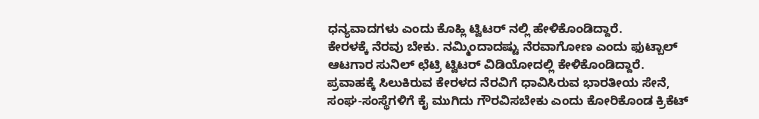ಧನ್ಯವಾದಗಳು ಎಂದು ಕೊಹ್ಲಿ ಟ್ವಿಟರ್ ನಲ್ಲಿ ಹೇಳಿಕೊಂಡಿದ್ದಾರೆ.
ಕೇರಳಕ್ಕೆ ನೆರವು ಬೇಕು. ನಮ್ಮಿಂದಾದಷ್ಟು ನೆರವಾಗೋಣ ಎಂದು ಫುಟ್ಬಾಲ್ ಆಟಗಾರ ಸುನಿಲ್ ಛೆಟ್ರಿ ಟ್ವಿಟರ್ ವಿಡಿಯೋದಲ್ಲಿ ಕೇಳಿಕೊಂಡಿದ್ದಾರೆ.
ಪ್ರವಾಹಕ್ಕೆ ಸಿಲುಕಿರುವ ಕೇರಳದ ನೆರವಿಗೆ ಧಾವಿಸಿರುವ ಭಾರತೀಯ ಸೇನೆ, ಸಂಘ-ಸಂಸ್ಥೆಗಳಿಗೆ ಕೈ ಮುಗಿದು ಗೌರವಿಸಬೇಕು ಎಂದು ಕೋರಿಕೊಂಡ ಕ್ರಿಕೆಟ್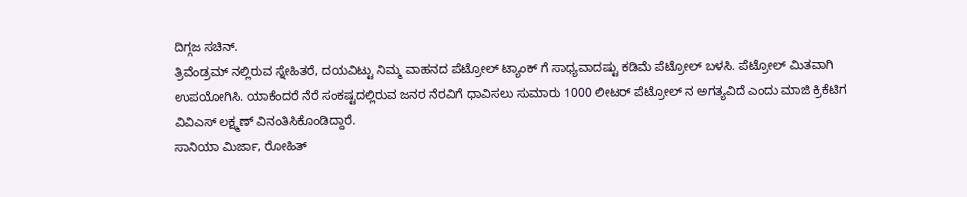ದಿಗ್ಗಜ ಸಚಿನ್.
ತ್ರಿವೆಂಡ್ರಮ್ ನಲ್ಲಿರುವ ಸ್ನೇಹಿತರೆ, ದಯವಿಟ್ಟು ನಿಮ್ಮ ವಾಹನದ ಪೆಟ್ರೋಲ್ ಟ್ಯಾಂಕ್ ಗೆ ಸಾಧ್ಯವಾದಷ್ಟು ಕಡಿಮೆ ಪೆಟ್ರೋಲ್ ಬಳಸಿ. ಪೆಟ್ರೋಲ್ ಮಿತವಾಗಿ ಉಪಯೋಗಿಸಿ. ಯಾಕೆಂದರೆ ನೆರೆ ಸಂಕಷ್ಟದಲ್ಲಿರುವ ಜನರ ನೆರವಿಗೆ ಧಾವಿಸಲು ಸುಮಾರು 1000 ಲೀಟರ್ ಪೆಟ್ರೋಲ್ ನ ಅಗತ್ಯವಿದೆ ಎಂದು ಮಾಜಿ ಕ್ರಿಕೆಟಿಗ ವಿವಿಎಸ್ ಲಕ್ಷ್ಮಣ್ ವಿನಂತಿಸಿಕೊಂಡಿದ್ದಾರೆ.
ಸಾನಿಯಾ ಮಿರ್ಜಾ, ರೋಹಿತ್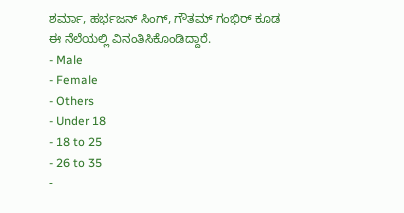ಶರ್ಮಾ, ಹರ್ಭಜನ್ ಸಿಂಗ್, ಗೌತಮ್ ಗಂಭಿರ್ ಕೂಡ ಈ ನೆಲೆಯಲ್ಲಿ ವಿನಂತಿಸಿಕೊಂಡಿದ್ದಾರೆ.
- Male
- Female
- Others
- Under 18
- 18 to 25
- 26 to 35
-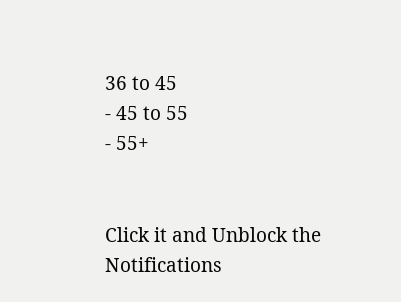36 to 45
- 45 to 55
- 55+


Click it and Unblock the Notifications